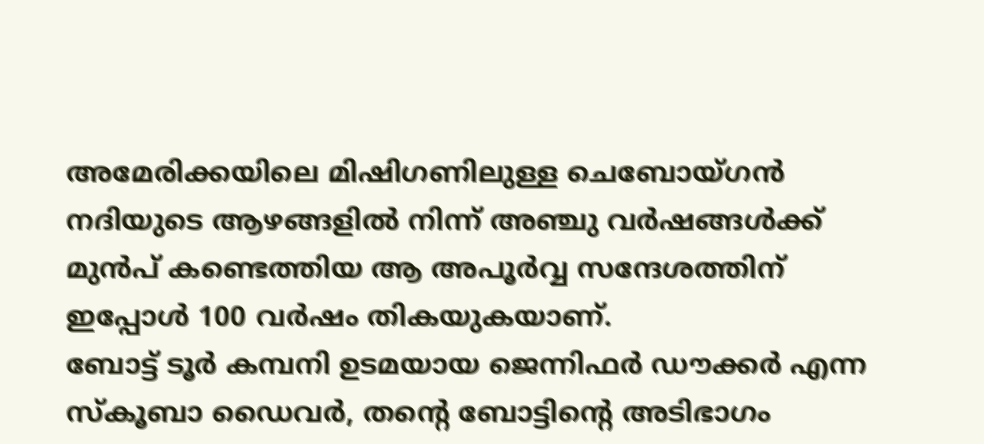അമേരിക്കയിലെ മിഷിഗണിലുള്ള ചെബോയ്ഗൻ നദിയുടെ ആഴങ്ങളിൽ നിന്ന് അഞ്ചു വർഷങ്ങൾക്ക് മുൻപ് കണ്ടെത്തിയ ആ അപൂർവ്വ സന്ദേശത്തിന് ഇപ്പോൾ 100 വർഷം തികയുകയാണ്.
ബോട്ട് ടൂർ കമ്പനി ഉടമയായ ജെന്നിഫർ ഡൗക്കർ എന്ന സ്കൂബാ ഡൈവർ, തന്റെ ബോട്ടിന്റെ അടിഭാഗം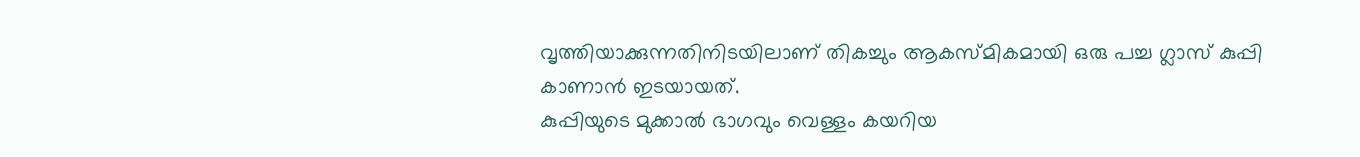വൃത്തിയാക്കുന്നതിനിടയിലാണ് തികച്ചും ആകസ്മികമായി ഒരു പച്ച ഗ്ലാസ് കുപ്പി കാണാൻ ഇടയായത്.
കുപ്പിയുടെ മുക്കാൽ ഭാഗവും വെള്ളം കയറിയ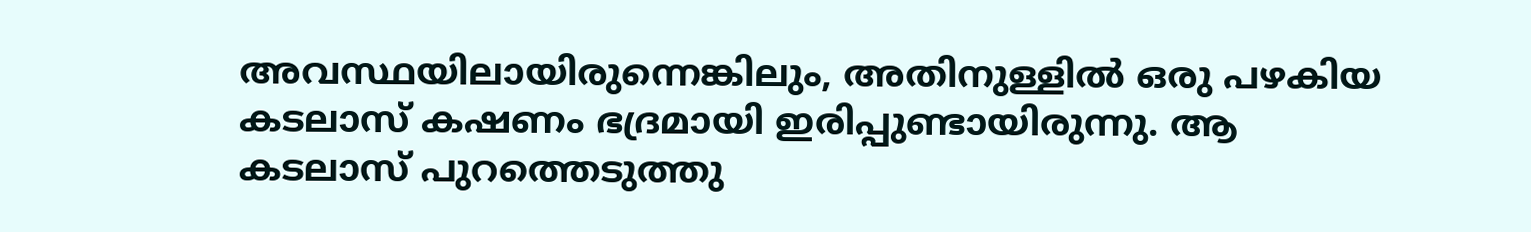അവസ്ഥയിലായിരുന്നെങ്കിലും, അതിനുള്ളിൽ ഒരു പഴകിയ കടലാസ് കഷണം ഭദ്രമായി ഇരിപ്പുണ്ടായിരുന്നു. ആ കടലാസ് പുറത്തെടുത്തു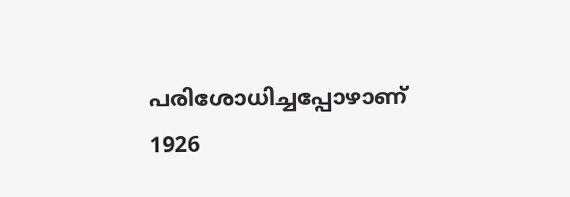പരിശോധിച്ചപ്പോഴാണ് 1926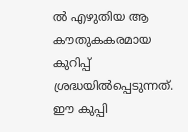ൽ എഴുതിയ ആ കൗതുകകരമായ കുറിപ്പ് ശ്രദ്ധയിൽപ്പെടുന്നത്.
ഈ കുപ്പി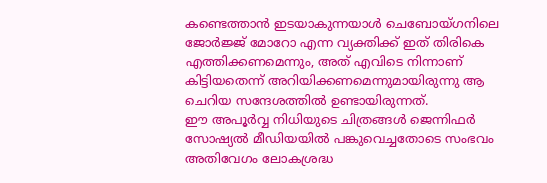കണ്ടെത്താൻ ഇടയാകുന്നയാൾ ചെബോയ്ഗനിലെ ജോർജ്ജ് മോറോ എന്ന വ്യക്തിക്ക് ഇത് തിരികെ എത്തിക്കണമെന്നും, അത് എവിടെ നിന്നാണ് കിട്ടിയതെന്ന് അറിയിക്കണമെന്നുമായിരുന്നു ആ ചെറിയ സന്ദേശത്തിൽ ഉണ്ടായിരുന്നത്.
ഈ അപൂർവ്വ നിധിയുടെ ചിത്രങ്ങൾ ജെന്നിഫർ സോഷ്യൽ മീഡിയയിൽ പങ്കുവെച്ചതോടെ സംഭവം അതിവേഗം ലോകശ്രദ്ധ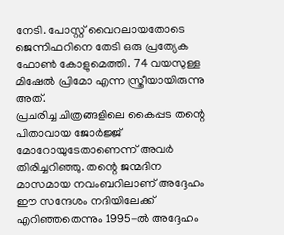നേടി. പോസ്റ്റ് വൈറലായതോടെ ജെന്നിഫറിനെ തേടി ഒരു പ്രത്യേക ഫോൺ കോളുമെത്തി. 74 വയസുള്ള മിഷേൽ പ്രിമോ എന്ന സ്ത്രീയായിരുന്നു അത്.
പ്രചരിച്ച ചിത്രങ്ങളിലെ കൈപ്പട തന്റെ പിതാവായ ജോർജ്ജ് മോറോയുടേതാണെന്ന് അവർ തിരിച്ചറിഞ്ഞു. തന്റെ ജന്മദിന മാസമായ നവംബറിലാണ് അദ്ദേഹം ഈ സന്ദേശം നദിയിലേക്ക് എറിഞ്ഞതെന്നും 1995-ൽ അദ്ദേഹം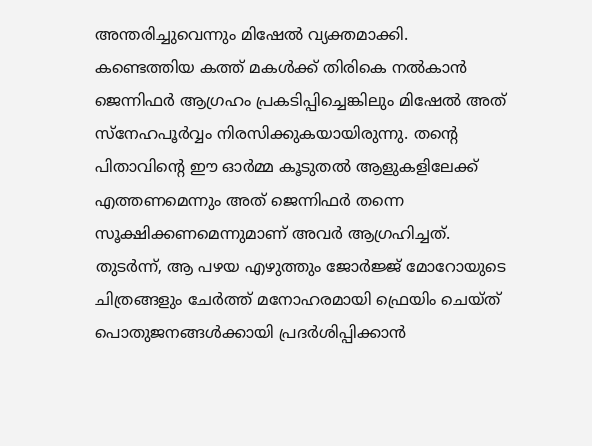അന്തരിച്ചുവെന്നും മിഷേൽ വ്യക്തമാക്കി.
കണ്ടെത്തിയ കത്ത് മകൾക്ക് തിരികെ നൽകാൻ ജെന്നിഫർ ആഗ്രഹം പ്രകടിപ്പിച്ചെങ്കിലും മിഷേൽ അത് സ്നേഹപൂർവ്വം നിരസിക്കുകയായിരുന്നു. തന്റെ പിതാവിന്റെ ഈ ഓർമ്മ കൂടുതൽ ആളുകളിലേക്ക് എത്തണമെന്നും അത് ജെന്നിഫർ തന്നെ സൂക്ഷിക്കണമെന്നുമാണ് അവർ ആഗ്രഹിച്ചത്.
തുടർന്ന്, ആ പഴയ എഴുത്തും ജോർജ്ജ് മോറോയുടെ ചിത്രങ്ങളും ചേർത്ത് മനോഹരമായി ഫ്രെയിം ചെയ്ത് പൊതുജനങ്ങൾക്കായി പ്രദർശിപ്പിക്കാൻ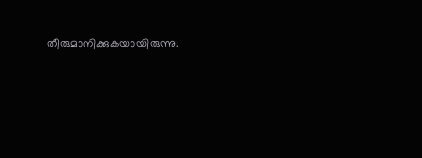തീരുമാനിക്കുകയായിരുന്നു.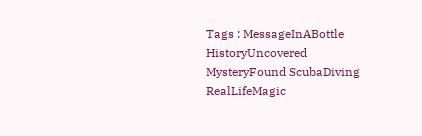Tags : MessageInABottle HistoryUncovered MysteryFound ScubaDiving RealLifeMagic